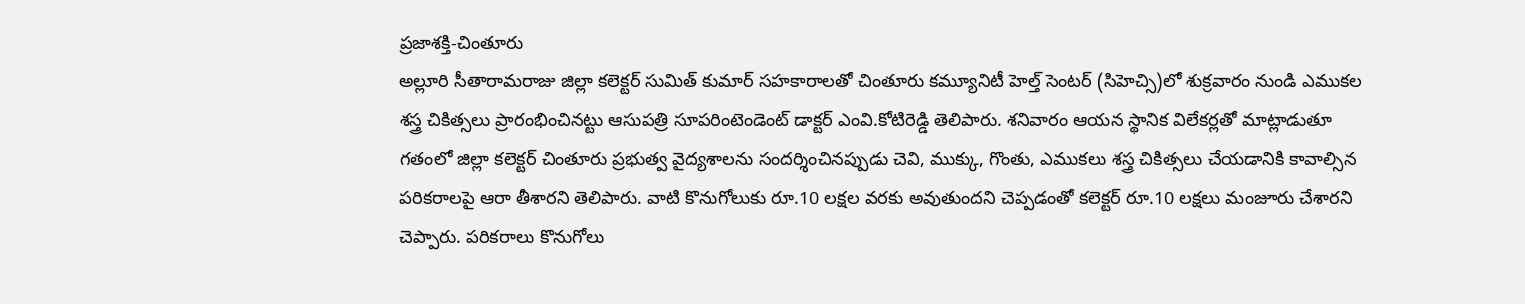ప్రజాశక్తి-చింతూరు
అల్లూరి సీతారామరాజు జిల్లా కలెక్టర్ సుమిత్ కుమార్ సహకారాలతో చింతూరు కమ్యూనిటీ హెల్త్ సెంటర్ (సిహెచ్సి)లో శుక్రవారం నుండి ఎముకల శస్త్ర చికిత్సలు ప్రారంభించినట్టు ఆసుపత్రి సూపరింటెండెంట్ డాక్టర్ ఎంవి.కోటిరెడ్డి తెలిపారు. శనివారం ఆయన స్థానిక విలేకర్లతో మాట్లాడుతూ గతంలో జిల్లా కలెక్టర్ చింతూరు ప్రభుత్వ వైద్యశాలను సందర్శించినప్పుడు చెవి, ముక్కు, గొంతు, ఎముకలు శస్త్ర చికిత్సలు చేయడానికి కావాల్సిన పరికరాలపై ఆరా తీశారని తెలిపారు. వాటి కొనుగోలుకు రూ.10 లక్షల వరకు అవుతుందని చెప్పడంతో కలెక్టర్ రూ.10 లక్షలు మంజూరు చేశారని చెప్పారు. పరికరాలు కొనుగోలు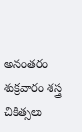అనంతరం శుక్రవారం శస్త్ర చికిత్సలు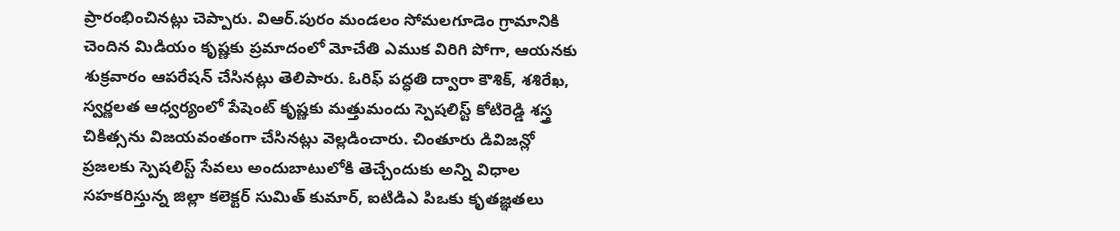ప్రారంభించినట్లు చెప్పారు. విఆర్.పురం మండలం సోమలగూడెం గ్రామానికి చెందిన మిడియం కృష్ణకు ప్రమాదంలో మోచేతి ఎముక విరిగి పోగా, ఆయనకు శుక్రవారం ఆపరేషన్ చేసినట్లు తెలిపారు. ఓరిఫ్ పద్ధతి ద్వారా కౌశిక్, శశిరేఖ, స్వర్ణలత ఆధ్వర్యంలో పేషెంట్ కృష్ణకు మత్తుమందు స్పెషలిస్ట్ కోటిరెడ్డి శస్త్ర చికిత్సను విజయవంతంగా చేసినట్లు వెల్లడించారు. చింతూరు డివిజన్లో ప్రజలకు స్పెషలిస్ట్ సేవలు అందుబాటులోకి తెచ్చేందుకు అన్ని విధాల సహకరిస్తున్న జిల్లా కలెక్టర్ సుమిత్ కుమార్, ఐటిడిఎ పిఒకు కృతజ్ఞతలు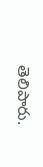తెలిపారు.